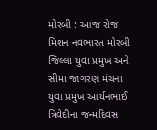મોરબી : આજ રોજ મિશન નવભારત મોરબી જિલ્લા યુવા પ્રમુખ અને સીમા જાગરણ મંચના યુવા પ્રમુખ આર્યનભાઈ ત્રિવેદીના જન્મદિવસ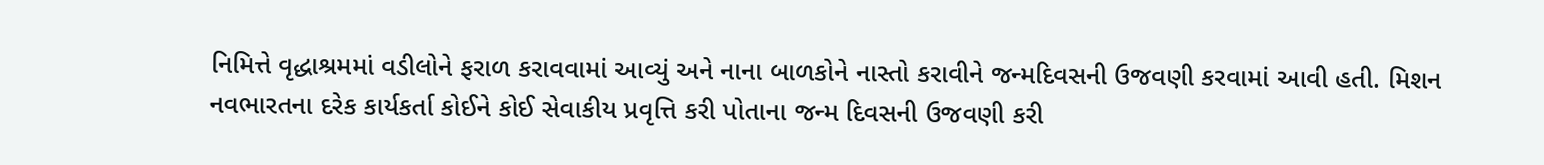નિમિત્તે વૃદ્ધાશ્રમમાં વડીલોને ફરાળ કરાવવામાં આવ્યું અને નાના બાળકોને નાસ્તો કરાવીને જન્મદિવસની ઉજવણી કરવામાં આવી હતી. મિશન નવભારતના દરેક કાર્યકર્તા કોઈને કોઈ સેવાકીય પ્રવૃત્તિ કરી પોતાના જન્મ દિવસની ઉજવણી કરી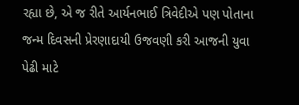રહ્યા છે, એ જ રીતે આર્યનભાઈ ત્રિવેદીએ પણ પોતાના જન્મ દિવસની પ્રેરણાદાયી ઉજવણી કરી આજની યુવા પેઢી માટે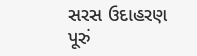સરસ ઉદાહરણ પૂરું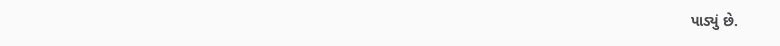પાડ્યું છે.